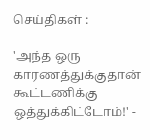செய்திகள் :

'அந்த ஒரு காரணத்துக்குதான் கூட்டணிக்கு ஒத்துக்கிட்டோம்!' -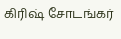கிரிஷ் சோடங்கர்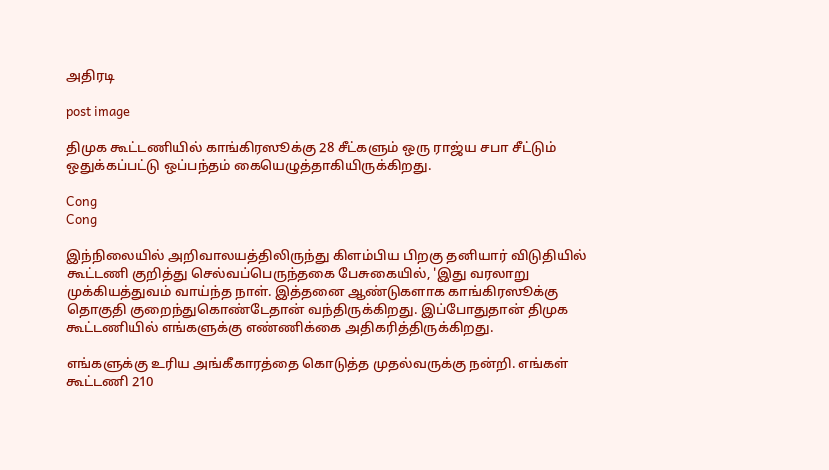அதிரடி

post image

திமுக கூட்டணியில் காங்கிரஸூக்கு 28 சீட்களும் ஒரு ராஜ்ய சபா சீட்டும் ஒதுக்கப்பட்டு ஒப்பந்தம் கையெழுத்தாகியிருக்கிறது.

Cong
Cong

இந்நிலையில் அறிவாலயத்திலிருந்து கிளம்பிய பிறகு தனியார் விடுதியில் கூட்டணி குறித்து செல்வப்பெருந்தகை பேசுகையில், 'இது வரலாறு முக்கியத்துவம் வாய்ந்த நாள். இத்தனை ஆண்டுகளாக காங்கிரஸூக்கு தொகுதி குறைந்துகொண்டேதான் வந்திருக்கிறது. இப்போதுதான் திமுக கூட்டணியில் எங்களுக்கு எண்ணிக்கை அதிகரித்திருக்கிறது.

எங்களுக்கு உரிய அங்கீகாரத்தை கொடுத்த முதல்வருக்கு நன்றி. எங்கள் கூட்டணி 210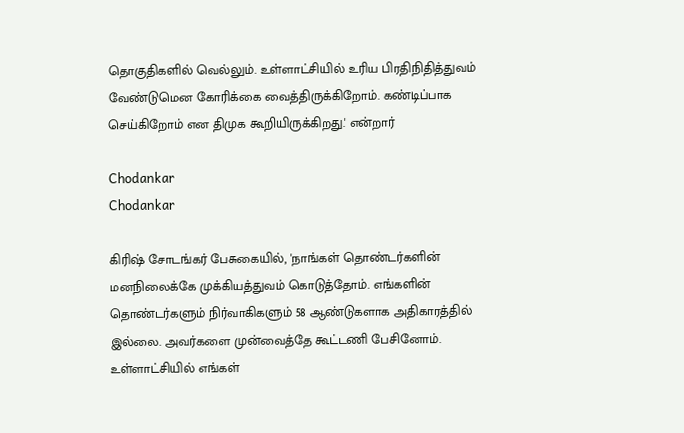தொகுதிகளில் வெல்லும். உள்ளாட்சியில் உரிய பிரதிநிதித்துவம் வேண்டுமென கோரிக்கை வைத்திருக்கிறோம். கண்டிப்பாக செய்கிறோம் என திமுக கூறியிருக்கிறது.' என்றார்

Chodankar
Chodankar

கிரிஷ் சோடங்கர் பேசுகையில், 'நாங்கள் தொண்டர்களின் மனநிலைக்கே முக்கியத்துவம் கொடுத்தோம். எங்களின் தொண்டர்களும் நிர்வாகிகளும் 58 ஆண்டுகளாக அதிகாரத்தில் இல்லை. அவர்களை முன்வைத்தே கூட்டணி பேசினோம். உள்ளாட்சியில் எங்கள்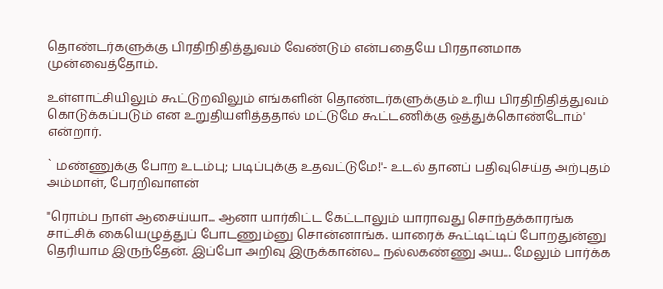தொண்டர்களுக்கு பிரதிநிதித்துவம் வேண்டும் என்பதையே பிரதானமாக முன்வைத்தோம்.

உள்ளாட்சியிலும் கூட்டுறவிலும் எங்களின் தொண்டர்களுக்கும் உரிய பிரதிநிதித்துவம் கொடுக்கப்படும் என உறுதியளித்ததால் மட்டுமே கூட்டணிக்கு ஒத்துக்கொண்டோம்' என்றார்.

` மண்ணுக்கு போற உடம்பு; படிப்புக்கு உதவட்டுமே!'- உடல் தானப் பதிவுசெய்த அற்புதம் அம்மாள், பேரறிவாளன்

"ரொம்ப நாள் ஆசைய்யா... ஆனா யார்கிட்ட கேட்டாலும் யாராவது சொந்தக்காரங்க சாட்சிக் கையெழுத்துப் போடணும்னு சொன்னாங்க. யாரைக் கூட்டிட்டிப் போறதுன்னு தெரியாம இருந்தேன். இப்போ அறிவு இருக்கான்ல... நல்லகண்ணு அய... மேலும் பார்க்க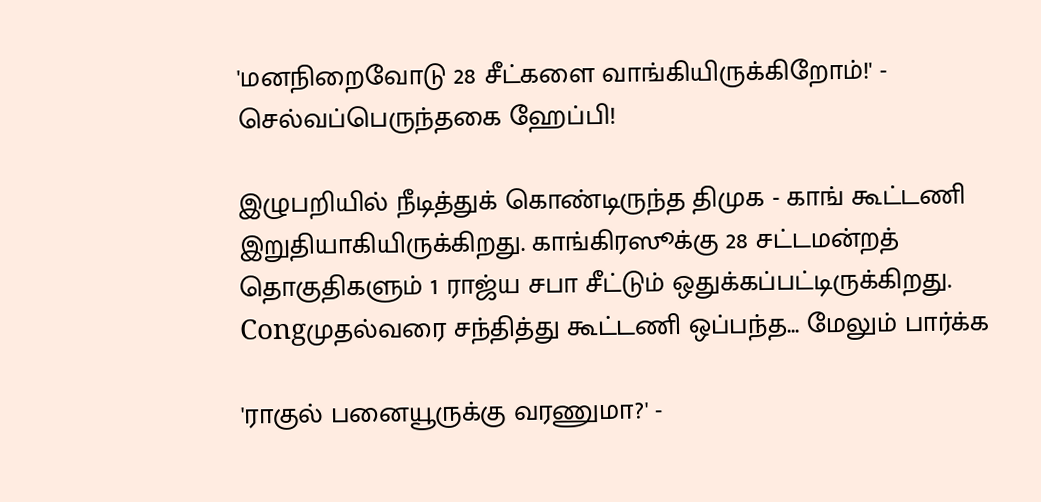'மனநிறைவோடு 28 சீட்களை வாங்கியிருக்கிறோம்!' - செல்வப்பெருந்தகை ஹேப்பி!

இழுபறியில் நீடித்துக் கொண்டிருந்த திமுக - காங் கூட்டணி இறுதியாகியிருக்கிறது. காங்கிரஸூக்கு 28 சட்டமன்றத் தொகுதிகளும் 1 ராஜ்ய சபா சீட்டும் ஒதுக்கப்பட்டிருக்கிறது. Congமுதல்வரை சந்தித்து கூட்டணி ஒப்பந்த... மேலும் பார்க்க

'ராகுல் பனையூருக்கு வரணுமா?' -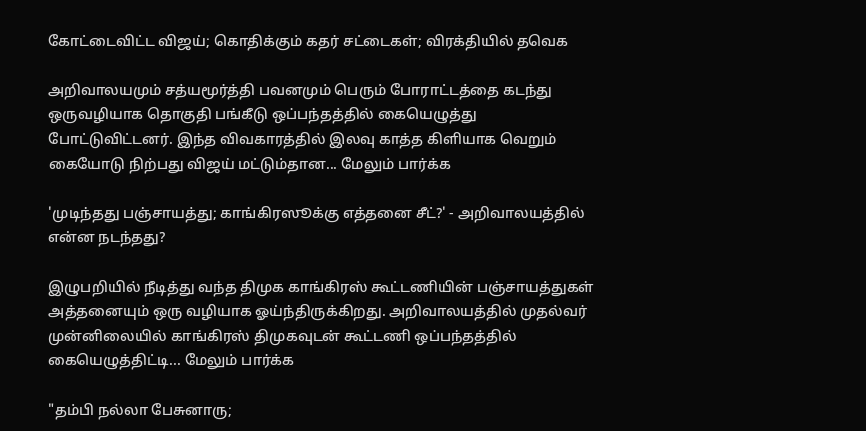கோட்டைவிட்ட விஜய்; கொதிக்கும் கதர் சட்டைகள்; விரக்தியில் தவெக

அறிவாலயமும் சத்யமூர்த்தி பவனமும் பெரும் போராட்டத்தை கடந்து ஒருவழியாக தொகுதி பங்கீடு ஒப்பந்தத்தில் கையெழுத்து போட்டுவிட்டனர். இந்த விவகாரத்தில் இலவு காத்த கிளியாக வெறும் கையோடு நிற்பது விஜய் மட்டும்தான... மேலும் பார்க்க

'முடிந்தது பஞ்சாயத்து; காங்கிரஸூக்கு எத்தனை சீட்?' - அறிவாலயத்தில் என்ன நடந்தது?

இழுபறியில் நீடித்து வந்த திமுக காங்கிரஸ் கூட்டணியின் பஞ்சாயத்துகள் அத்தனையும் ஒரு வழியாக ஓய்ந்திருக்கிறது. அறிவாலயத்தில் முதல்வர் முன்னிலையில் காங்கிரஸ் திமுகவுடன் கூட்டணி ஒப்பந்தத்தில் கையெழுத்திட்டி... மேலும் பார்க்க

"தம்பி நல்லா பேசுனாரு;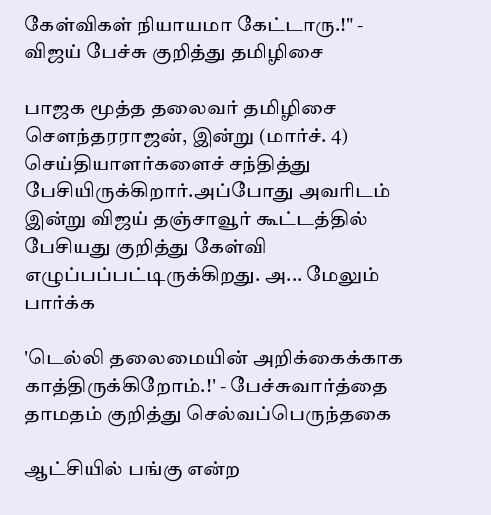கேள்விகள் நியாயமா கேட்டாரு.!" - விஜய் பேச்சு குறித்து தமிழிசை

பாஜக மூத்த தலைவர் தமிழிசை சௌந்தரராஜன், இன்று (மார்ச். 4) செய்தியாளர்களைச் சந்தித்து பேசியிருக்கிறார்.அப்போது அவரிடம் இன்று விஜய் தஞ்சாவூர் கூட்டத்தில் பேசியது குறித்து கேள்வி எழுப்பப்பட்டிருக்கிறது. அ... மேலும் பார்க்க

'டெல்லி தலைமையின் அறிக்கைக்காக காத்திருக்கிறோம்.!' - பேச்சுவார்த்தை தாமதம் குறித்து செல்வப்பெருந்தகை

ஆட்சியில் பங்கு என்ற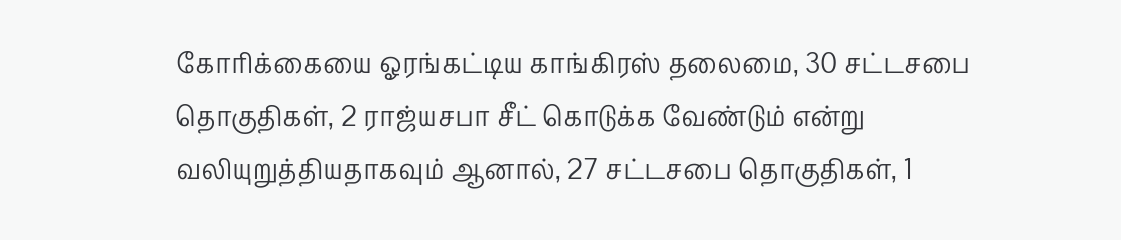கோரிக்கையை ஓரங்கட்டிய காங்கிரஸ் தலைமை, 30 சட்டசபை தொகுதிகள், 2 ராஜ்யசபா சீட் கொடுக்க வேண்டும் என்று வலியுறுத்தியதாகவும் ஆனால், 27 சட்டசபை தொகுதிகள், 1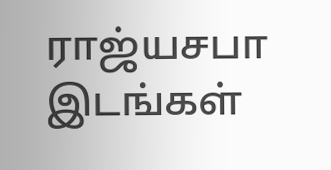ராஜ்யசபா இடங்கள்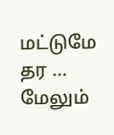மட்டுமே தர ... மேலும்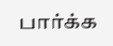பார்க்க